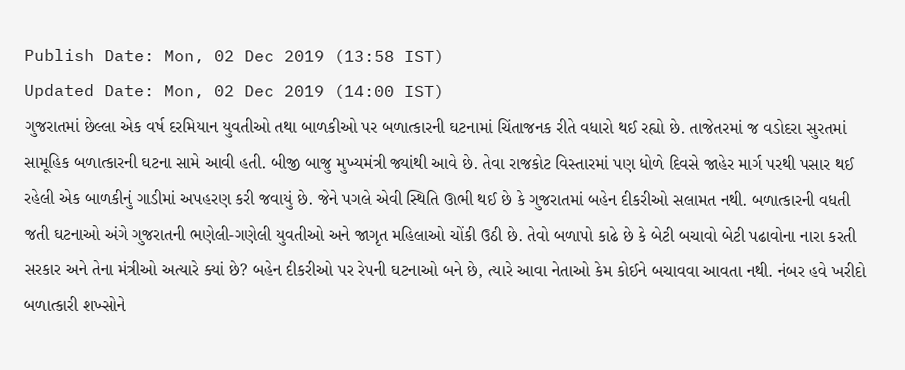Publish Date: Mon, 02 Dec 2019 (13:58 IST)
Updated Date: Mon, 02 Dec 2019 (14:00 IST)
ગુજરાતમાં છેલ્લા એક વર્ષ દરમિયાન યુવતીઓ તથા બાળકીઓ પર બળાત્કારની ઘટનામાં ચિંતાજનક રીતે વધારો થઈ રહ્યો છે. તાજેતરમાં જ વડોદરા સુરતમાં સામૂહિક બળાત્કારની ઘટના સામે આવી હતી. બીજી બાજુ મુખ્યમંત્રી જ્યાંથી આવે છે. તેવા રાજકોટ વિસ્તારમાં પણ ધોળે દિવસે જાહેર માર્ગ પરથી પસાર થઈ રહેલી એક બાળકીનું ગાડીમાં અપહરણ કરી જવાયું છે. જેને પગલે એવી સ્થિતિ ઊભી થઈ છે કે ગુજરાતમાં બહેન દીકરીઓ સલામત નથી. બળાત્કારની વધતી જતી ઘટનાઓ અંગે ગુજરાતની ભણેલી-ગણેલી યુવતીઓ અને જાગૃત મહિલાઓ ચોંકી ઉઠી છે. તેવો બળાપો કાઢે છે કે બેટી બચાવો બેટી પઢાવોના નારા કરતી સરકાર અને તેના મંત્રીઓ અત્યારે ક્યાં છે? બહેન દીકરીઓ પર રેપની ઘટનાઓ બને છે, ત્યારે આવા નેતાઓ કેમ કોઈને બચાવવા આવતા નથી. નંબર હવે ખરીદો બળાત્કારી શખ્સોને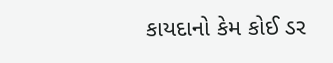કાયદાનો કેમ કોઈ ડર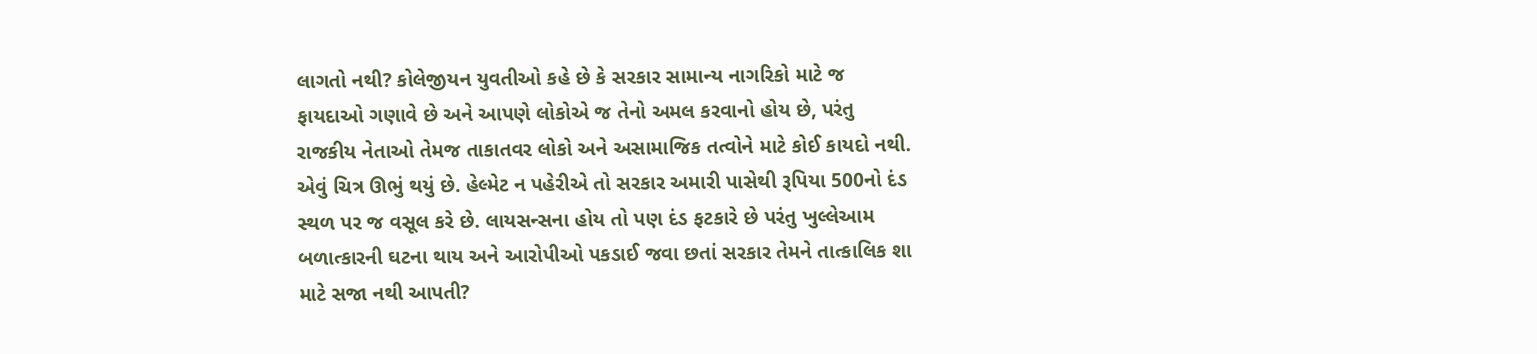લાગતો નથી? કોલેજીયન યુવતીઓ કહે છે કે સરકાર સામાન્ય નાગરિકો માટે જ ફાયદાઓ ગણાવે છે અને આપણે લોકોએ જ તેનો અમલ કરવાનો હોય છે, પરંતુ રાજકીય નેતાઓ તેમજ તાકાતવર લોકો અને અસામાજિક તત્વોને માટે કોઈ કાયદો નથી. એવું ચિત્ર ઊભું થયું છે. હેલ્મેટ ન પહેરીએ તો સરકાર અમારી પાસેથી રૂપિયા 500નો દંડ સ્થળ પર જ વસૂલ કરે છે. લાયસન્સના હોય તો પણ દંડ ફટકારે છે પરંતુ ખુલ્લેઆમ બળાત્કારની ઘટના થાય અને આરોપીઓ પકડાઈ જવા છતાં સરકાર તેમને તાત્કાલિક શા માટે સજા નથી આપતી?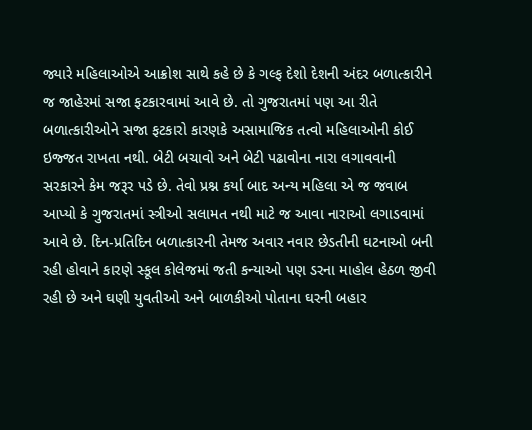જ્યારે મહિલાઓએ આક્રોશ સાથે કહે છે કે ગલ્ફ દેશો દેશની અંદર બળાત્કારીને જ જાહેરમાં સજા ફટકારવામાં આવે છે. તો ગુજરાતમાં પણ આ રીતે બળાત્કારીઓને સજા ફટકારો કારણકે અસામાજિક તત્વો મહિલાઓની કોઈ ઇજ્જત રાખતા નથી. બેટી બચાવો અને બેટી પઢાવોના નારા લગાવવાની સરકારને કેમ જરૂર પડે છે. તેવો પ્રશ્ન કર્યા બાદ અન્ય મહિલા એ જ જવાબ આપ્યો કે ગુજરાતમાં સ્ત્રીઓ સલામત નથી માટે જ આવા નારાઓ લગાડવામાં આવે છે. દિન-પ્રતિદિન બળાત્કારની તેમજ અવાર નવાર છેડતીની ઘટનાઓ બની રહી હોવાને કારણે સ્કૂલ કોલેજમાં જતી કન્યાઓ પણ ડરના માહોલ હેઠળ જીવી રહી છે અને ઘણી યુવતીઓ અને બાળકીઓ પોતાના ઘરની બહાર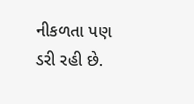નીકળતા પણ ડરી રહી છે.